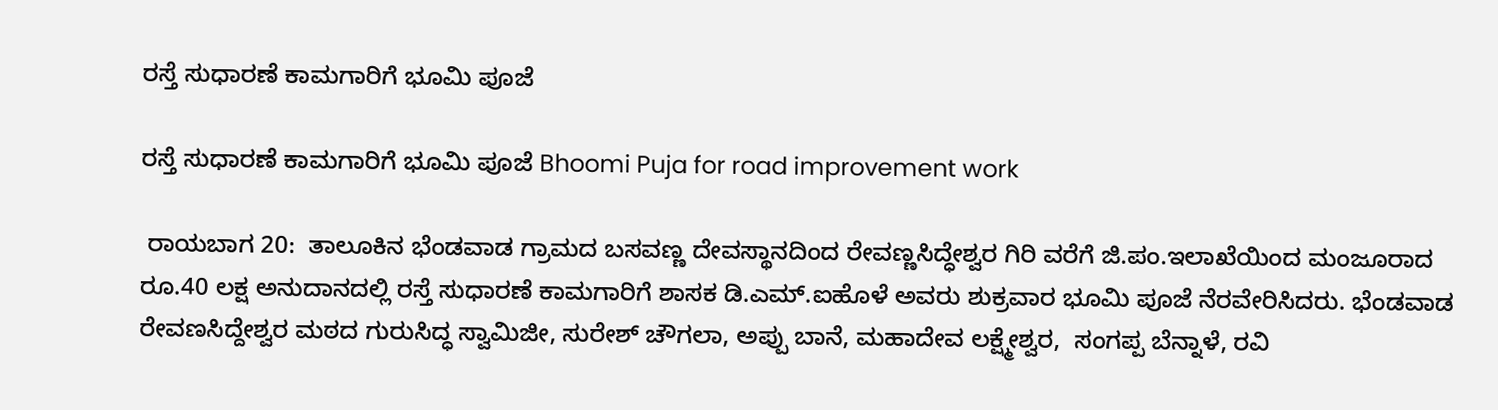ರಸ್ತೆ ಸುಧಾರಣೆ ಕಾಮಗಾರಿಗೆ ಭೂಮಿ ಪೂಜೆ

ರಸ್ತೆ ಸುಧಾರಣೆ ಕಾಮಗಾರಿಗೆ ಭೂಮಿ ಪೂಜೆ Bhoomi Puja for road improvement work

 ರಾಯಬಾಗ 20:  ತಾಲೂಕಿನ ಭೆಂಡವಾಡ ಗ್ರಾಮದ ಬಸವಣ್ಣ ದೇವಸ್ಥಾನದಿಂದ ರೇವಣ್ಣಸಿದ್ಧೇಶ್ವರ ಗಿರಿ ವರೆಗೆ ಜಿ.ಪಂ.ಇಲಾಖೆಯಿಂದ ಮಂಜೂರಾದ ರೂ.40 ಲಕ್ಷ ಅನುದಾನದಲ್ಲಿ ರಸ್ತೆ ಸುಧಾರಣೆ ಕಾಮಗಾರಿಗೆ ಶಾಸಕ ಡಿ.ಎಮ್‌.ಐಹೊಳೆ ಅವರು ಶುಕ್ರವಾರ ಭೂಮಿ ಪೂಜೆ ನೆರವೇರಿಸಿದರು. ಭೆಂಡವಾಡ ರೇವಣಸಿದ್ದೇಶ್ವರ ಮಠದ ಗುರುಸಿದ್ಧ ಸ್ವಾಮಿಜೀ, ಸುರೇಶ್ ಚೌಗಲಾ, ಅಪ್ಪು ಬಾನೆ, ಮಹಾದೇವ ಲಕ್ಷ್ಮೇಶ್ವರ,  ಸಂಗಪ್ಪ ಬೆನ್ನಾಳೆ, ರವಿ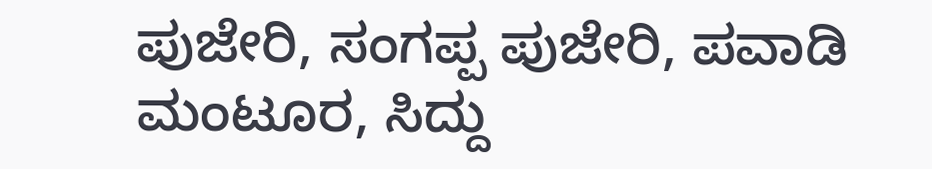ಪುಜೇರಿ, ಸಂಗಪ್ಪ ಪುಜೇರಿ, ಪವಾಡಿ ಮಂಟೂರ, ಸಿದ್ದು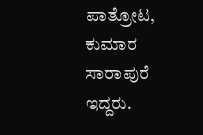ಪಾತ್ರೋಟ, ಕುಮಾರ ಸಾರಾಪುರೆ ಇದ್ದರು.